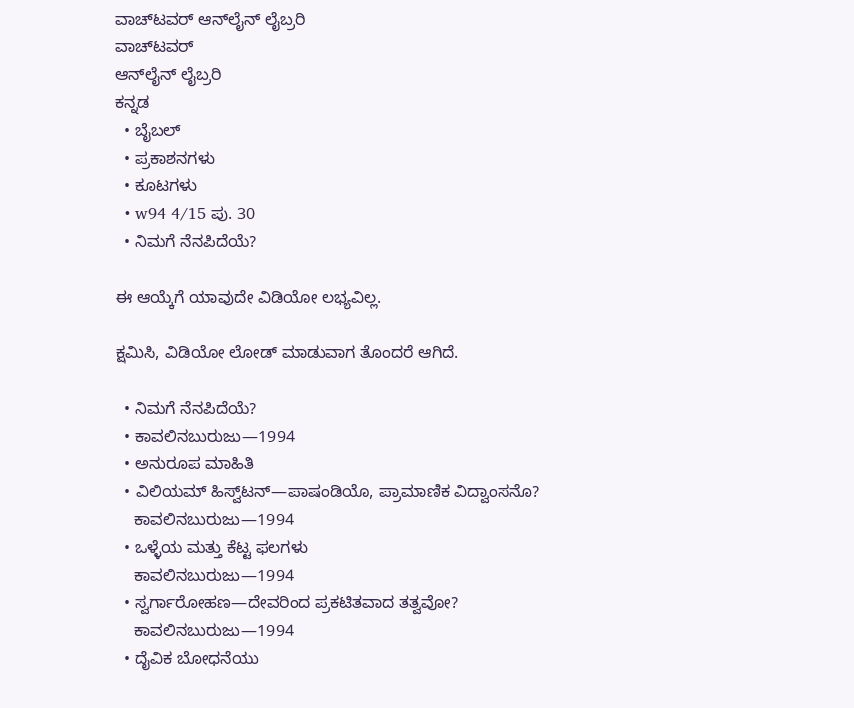ವಾಚ್‌ಟವರ್ ಆನ್‌ಲೈನ್ ಲೈಬ್ರರಿ
ವಾಚ್‌ಟವರ್
ಆನ್‌ಲೈನ್ ಲೈಬ್ರರಿ
ಕನ್ನಡ
  • ಬೈಬಲ್
  • ಪ್ರಕಾಶನಗಳು
  • ಕೂಟಗಳು
  • w94 4/15 ಪು. 30
  • ನಿಮಗೆ ನೆನಪಿದೆಯೆ?

ಈ ಆಯ್ಕೆಗೆ ಯಾವುದೇ ವಿಡಿಯೋ ಲಭ್ಯವಿಲ್ಲ.

ಕ್ಷಮಿಸಿ, ವಿಡಿಯೋ ಲೋಡ್ ಮಾಡುವಾಗ ತೊಂದರೆ ಆಗಿದೆ.

  • ನಿಮಗೆ ನೆನಪಿದೆಯೆ?
  • ಕಾವಲಿನಬುರುಜು—1994
  • ಅನುರೂಪ ಮಾಹಿತಿ
  • ವಿಲಿಯಮ್‌ ಹಿಸ್ವ್‌ಟನ್‌—ಪಾಷಂಡಿಯೊ, ಪ್ರಾಮಾಣಿಕ ವಿದ್ವಾಂಸನೊ?
    ಕಾವಲಿನಬುರುಜು—1994
  • ಒಳ್ಳೆಯ ಮತ್ತು ಕೆಟ್ಟ ಫಲಗಳು
    ಕಾವಲಿನಬುರುಜು—1994
  • ಸ್ವರ್ಗಾರೋಹಣ—ದೇವರಿಂದ ಪ್ರಕಟಿತವಾದ ತತ್ವವೋ?
    ಕಾವಲಿನಬುರುಜು—1994
  • ದೈವಿಕ ಬೋಧನೆಯು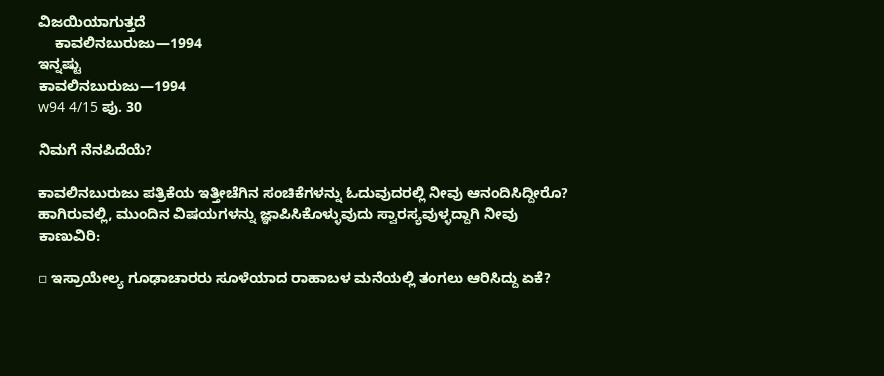ವಿಜಯಿಯಾಗುತ್ತದೆ
    ಕಾವಲಿನಬುರುಜು—1994
ಇನ್ನಷ್ಟು
ಕಾವಲಿನಬುರುಜು—1994
w94 4/15 ಪು. 30

ನಿಮಗೆ ನೆನಪಿದೆಯೆ?

ಕಾವಲಿನಬುರುಜು ಪತ್ರಿಕೆಯ ಇತ್ತೀಚೆಗಿನ ಸಂಚಿಕೆಗಳನ್ನು ಓದುವುದರಲ್ಲಿ ನೀವು ಆನಂದಿಸಿದ್ದೀರೊ? ಹಾಗಿರುವಲ್ಲಿ, ಮುಂದಿನ ವಿಷಯಗಳನ್ನು ಜ್ಞಾಪಿಸಿಕೊಳ್ಳುವುದು ಸ್ವಾರಸ್ಯವುಳ್ಳದ್ದಾಗಿ ನೀವು ಕಾಣುವಿರಿ:

▫ ಇಸ್ರಾಯೇಲ್ಯ ಗೂಢಾಚಾರರು ಸೂಳೆಯಾದ ರಾಹಾಬಳ ಮನೆಯಲ್ಲಿ ತಂಗಲು ಆರಿಸಿದ್ದು ಏಕೆ?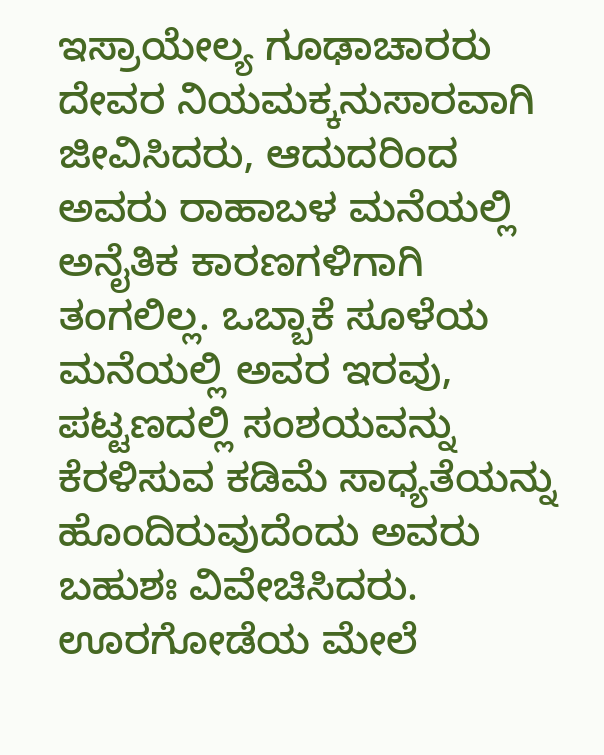ಇಸ್ರಾಯೇಲ್ಯ ಗೂಢಾಚಾರರು ದೇವರ ನಿಯಮಕ್ಕನುಸಾರವಾಗಿ ಜೀವಿಸಿದರು, ಆದುದರಿಂದ ಅವರು ರಾಹಾಬಳ ಮನೆಯಲ್ಲಿ ಅನೈತಿಕ ಕಾರಣಗಳಿಗಾಗಿ ತಂಗಲಿಲ್ಲ. ಒಬ್ಬಾಕೆ ಸೂಳೆಯ ಮನೆಯಲ್ಲಿ ಅವರ ಇರವು, ಪಟ್ಟಣದಲ್ಲಿ ಸಂಶಯವನ್ನು ಕೆರಳಿಸುವ ಕಡಿಮೆ ಸಾಧ್ಯತೆಯನ್ನು ಹೊಂದಿರುವುದೆಂದು ಅವರು ಬಹುಶಃ ವಿವೇಚಿಸಿದರು. ಊರಗೋಡೆಯ ಮೇಲೆ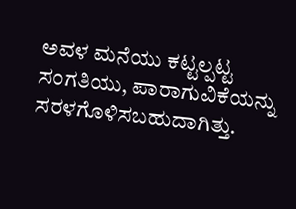ಅವಳ ಮನೆಯು ಕಟ್ಟಲ್ಪಟ್ಟ ಸಂಗತಿಯು, ಪಾರಾಗುವಿಕೆಯನ್ನು ಸರಳಗೊಳಿಸಬಹುದಾಗಿತ್ತು.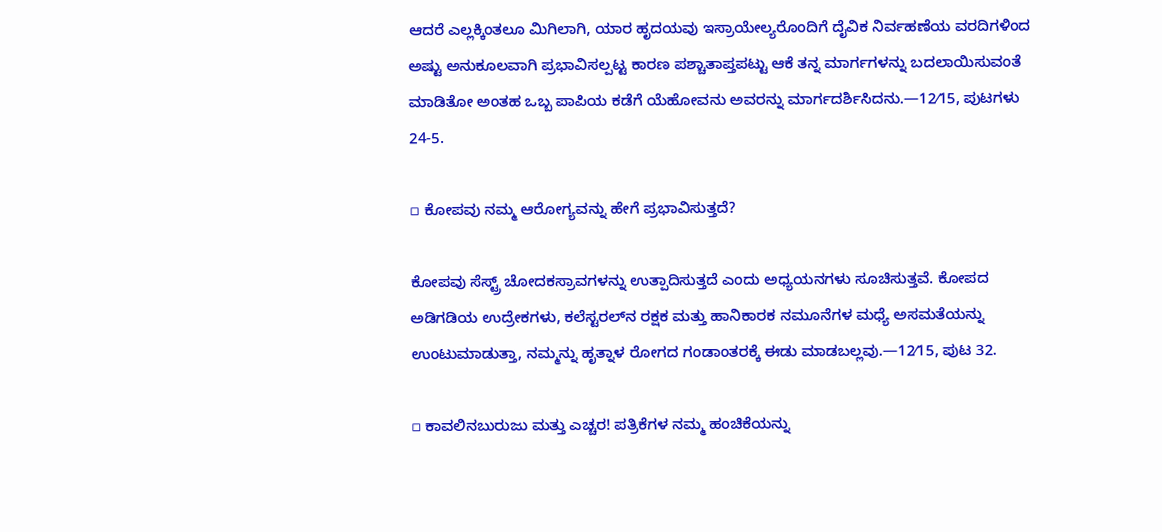ಆದರೆ ಎಲ್ಲಕ್ಕಿಂತಲೂ ಮಿಗಿಲಾಗಿ, ಯಾರ ಹೃದಯವು ಇಸ್ರಾಯೇಲ್ಯರೊಂದಿಗೆ ದೈವಿಕ ನಿರ್ವಹಣೆಯ ವರದಿಗಳಿಂದ ಅಷ್ಟು ಅನುಕೂಲವಾಗಿ ಪ್ರಭಾವಿಸಲ್ಪಟ್ಟ ಕಾರಣ ಪಶ್ಚಾತಾಪ್ತಪಟ್ಟು ಆಕೆ ತನ್ನ ಮಾರ್ಗಗಳನ್ನು ಬದಲಾಯಿಸುವಂತೆ ಮಾಡಿತೋ ಅಂತಹ ಒಬ್ಬ ಪಾಪಿಯ ಕಡೆಗೆ ಯೆಹೋವನು ಅವರನ್ನು ಮಾರ್ಗದರ್ಶಿಸಿದನು.—12⁄15, ಪುಟಗಳು 24-5.

▫ ಕೋಪವು ನಮ್ಮ ಆರೋಗ್ಯವನ್ನು ಹೇಗೆ ಪ್ರಭಾವಿಸುತ್ತದೆ?

ಕೋಪವು ಸೆಸ್ಟ್ರ್‌ ಚೋದಕಸ್ರಾವಗಳನ್ನು ಉತ್ಪಾದಿಸುತ್ತದೆ ಎಂದು ಅಧ್ಯಯನಗಳು ಸೂಚಿಸುತ್ತವೆ. ಕೋಪದ ಅಡಿಗಡಿಯ ಉದ್ರೇಕಗಳು, ಕಲೆಸ್ಟರಲ್‌ನ ರಕ್ಷಕ ಮತ್ತು ಹಾನಿಕಾರಕ ನಮೂನೆಗಳ ಮಧ್ಯೆ ಅಸಮತೆಯನ್ನು ಉಂಟುಮಾಡುತ್ತಾ, ನಮ್ಮನ್ನು ಹೃತ್ನಾಳ ರೋಗದ ಗಂಡಾಂತರಕ್ಕೆ ಈಡು ಮಾಡಬಲ್ಲವು.—12⁄15, ಪುಟ 32.

▫ ಕಾವಲಿನಬುರುಜು ಮತ್ತು ಎಚ್ಚರ! ಪತ್ರಿಕೆಗಳ ನಮ್ಮ ಹಂಚಿಕೆಯನ್ನು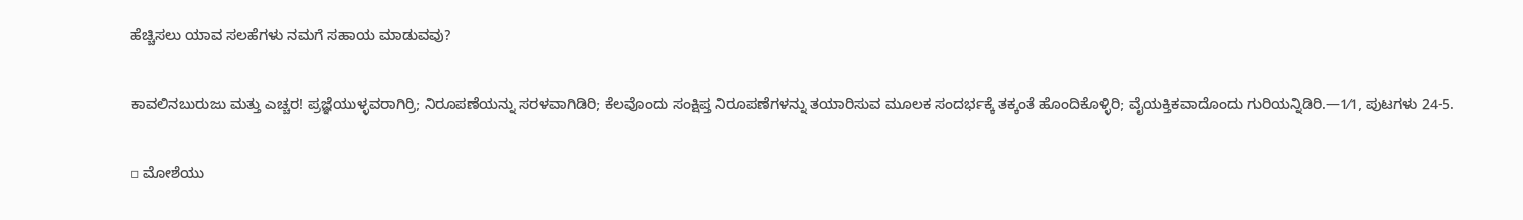ಹೆಚ್ಚಿಸಲು ಯಾವ ಸಲಹೆಗಳು ನಮಗೆ ಸಹಾಯ ಮಾಡುವವು?

ಕಾವಲಿನಬುರುಜು ಮತ್ತು ಎಚ್ಚರ! ಪ್ರಜ್ಞೆಯುಳ್ಳವರಾಗಿರ್ರಿ; ನಿರೂಪಣೆಯನ್ನು ಸರಳವಾಗಿಡಿರಿ; ಕೆಲವೊಂದು ಸಂಕ್ಷಿಪ್ತ ನಿರೂಪಣೆಗಳನ್ನು ತಯಾರಿಸುವ ಮೂಲಕ ಸಂದರ್ಭಕ್ಕೆ ತಕ್ಕಂತೆ ಹೊಂದಿಕೊಳ್ಳಿರಿ; ವೈಯಕ್ತಿಕವಾದೊಂದು ಗುರಿಯನ್ನಿಡಿರಿ.—1⁄1, ಪುಟಗಳು 24-5.

▫ ಮೋಶೆಯು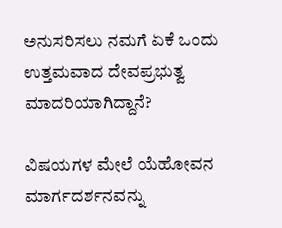ಅನುಸರಿಸಲು ನಮಗೆ ಏಕೆ ಒಂದು ಉತ್ತಮವಾದ ದೇವಪ್ರಭುತ್ವ ಮಾದರಿಯಾಗಿದ್ದಾನೆ?

ವಿಷಯಗಳ ಮೇಲೆ ಯೆಹೋವನ ಮಾರ್ಗದರ್ಶನವನ್ನು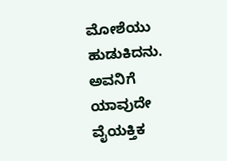ಮೋಶೆಯು ಹುಡುಕಿದನು. ಅವನಿಗೆ ಯಾವುದೇ ವೈಯಕ್ತಿಕ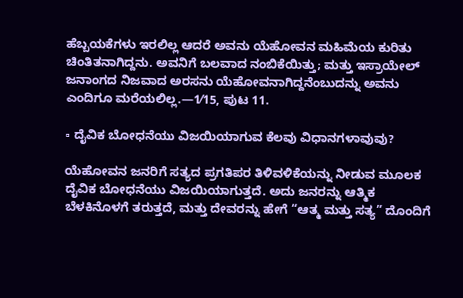ಹೆಬ್ಬಯಕೆಗಳು ಇರಲಿಲ್ಲ ಆದರೆ ಅವನು ಯೆಹೋವನ ಮಹಿಮೆಯ ಕುರಿತು ಚಿಂತಿತನಾಗಿದ್ದನು. ಅವನಿಗೆ ಬಲವಾದ ನಂಬಿಕೆಯಿತ್ತು; ಮತ್ತು ಇಸ್ರಾಯೇಲ್‌ ಜನಾಂಗದ ನಿಜವಾದ ಅರಸನು ಯೆಹೋವನಾಗಿದ್ದನೆಂಬುದನ್ನು ಅವನು ಎಂದಿಗೂ ಮರೆಯಲಿಲ್ಲ.—1⁄15, ಪುಟ 11.

▫ ದೈವಿಕ ಬೋಧನೆಯು ವಿಜಯಿಯಾಗುವ ಕೆಲವು ವಿಧಾನಗಳಾವುವು?

ಯೆಹೋವನ ಜನರಿಗೆ ಸತ್ಯದ ಪ್ರಗತಿಪರ ತಿಳಿವಳಿಕೆಯನ್ನು ನೀಡುವ ಮೂಲಕ ದೈವಿಕ ಬೋಧನೆಯು ವಿಜಯಿಯಾಗುತ್ತದೆ. ಅದು ಜನರನ್ನು ಆತ್ಮಿಕ ಬೆಳಕಿನೊಳಗೆ ತರುತ್ತದೆ, ಮತ್ತು ದೇವರನ್ನು ಹೇಗೆ “ಆತ್ಮ ಮತ್ತು ಸತ್ಯ” ದೊಂದಿಗೆ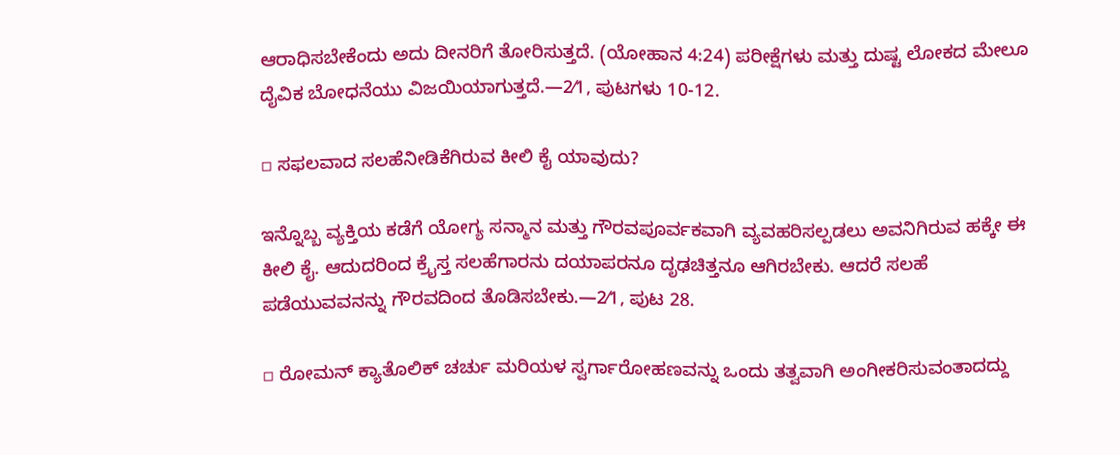ಆರಾಧಿಸಬೇಕೆಂದು ಅದು ದೀನರಿಗೆ ತೋರಿಸುತ್ತದೆ. (ಯೋಹಾನ 4:24) ಪರೀಕ್ಷೆಗಳು ಮತ್ತು ದುಷ್ಟ ಲೋಕದ ಮೇಲೂ ದೈವಿಕ ಬೋಧನೆಯು ವಿಜಯಿಯಾಗುತ್ತದೆ.—2⁄1, ಪುಟಗಳು 10-12.

▫ ಸಫಲವಾದ ಸಲಹೆನೀಡಿಕೆಗಿರುವ ಕೀಲಿ ಕೈ ಯಾವುದು?

ಇನ್ನೊಬ್ಬ ವ್ಯಕ್ತಿಯ ಕಡೆಗೆ ಯೋಗ್ಯ ಸನ್ಮಾನ ಮತ್ತು ಗೌರವಪೂರ್ವಕವಾಗಿ ವ್ಯವಹರಿಸಲ್ಪಡಲು ಅವನಿಗಿರುವ ಹಕ್ಕೇ ಈ ಕೀಲಿ ಕೈ. ಆದುದರಿಂದ ಕ್ರೈಸ್ತ ಸಲಹೆಗಾರನು ದಯಾಪರನೂ ದೃಢಚಿತ್ತನೂ ಆಗಿರಬೇಕು. ಆದರೆ ಸಲಹೆ ಪಡೆಯುವವನನ್ನು ಗೌರವದಿಂದ ತೊಡಿಸಬೇಕು.—2⁄1, ಪುಟ 28.

▫ ರೋಮನ್‌ ಕ್ಯಾತೊಲಿಕ್‌ ಚರ್ಚು ಮರಿಯಳ ಸ್ವರ್ಗಾರೋಹಣವನ್ನು ಒಂದು ತತ್ವವಾಗಿ ಅಂಗೀಕರಿಸುವಂತಾದದ್ದು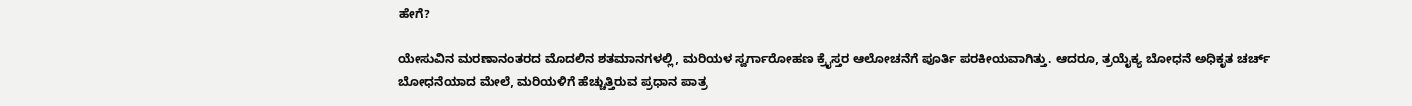ಹೇಗೆ?

ಯೇಸುವಿನ ಮರಣಾನಂತರದ ಮೊದಲಿನ ಶತಮಾನಗಳಲ್ಲಿ, ಮರಿಯಳ ಸ್ವರ್ಗಾರೋಹಣ ಕ್ರೈಸ್ತರ ಆಲೋಚನೆಗೆ ಪೂರ್ತಿ ಪರಕೀಯವಾಗಿತ್ತು. ಆದರೂ, ತ್ರಯೈಕ್ಯ ಬೋಧನೆ ಅಧಿಕೃತ ಚರ್ಚ್‌ ಬೋಧನೆಯಾದ ಮೇಲೆ, ಮರಿಯಳಿಗೆ ಹೆಚ್ಚುತ್ತಿರುವ ಪ್ರಧಾನ ಪಾತ್ರ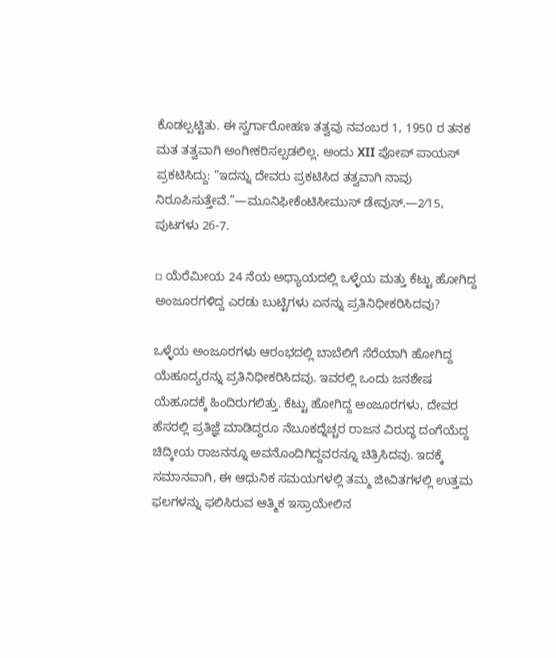ಕೊಡಲ್ಪಟ್ಟಿತು. ಈ ಸ್ವರ್ಗಾರೋಹಣ ತತ್ವವು ನವಂಬರ 1, 1950 ರ ತನಕ ಮತ ತತ್ವವಾಗಿ ಅಂಗೀಕರಿಸಲ್ಪಡಲಿಲ್ಲ. ಅಂದು XII ಪೋಪ್‌ ಪಾಯಸ್‌ ಪ್ರಕಟಿಸಿದ್ದು: “ಇದನ್ನು ದೇವರು ಪ್ರಕಟಿಸಿದ ತತ್ವವಾಗಿ ನಾವು ನಿರೂಪಿಸುತ್ತೇವೆ.”—ಮೂನಿಫೀಕೆಂಟಿಸೀಮುಸ್‌ ಡೇವುಸ್‌.—2⁄15, ಪುಟಗಳು 26-7.

▫ ಯೆರೆಮೀಯ 24 ನೆಯ ಅಧ್ಯಾಯದಲ್ಲಿ ಒಳ್ಳೆಯ ಮತ್ತು ಕೆಟ್ಟು ಹೋಗಿದ್ದ ಅಂಜೂರಗಳಿದ್ದ ಎರಡು ಬುಟ್ಟಿಗಳು ಏನನ್ನು ಪ್ರತಿನಿಧೀಕರಿಸಿದವು?

ಒಳ್ಳೆಯ ಅಂಜೂರಗಳು ಆರಂಭದಲ್ಲಿ ಬಾಬೆಲಿಗೆ ಸೆರೆಯಾಗಿ ಹೋಗಿದ್ದ ಯೆಹೂದ್ಯರನ್ನು ಪ್ರತಿನಿಧೀಕರಿಸಿದವು. ಇವರಲ್ಲಿ ಒಂದು ಜನಶೇಷ ಯೆಹೂದಕ್ಕೆ ಹಿಂದಿರುಗಲಿತ್ತು. ಕೆಟ್ಟು ಹೋಗಿದ್ದ ಅಂಜೂರಗಳು, ದೇವರ ಹೆಸರಲ್ಲಿ ಪ್ರತಿಜ್ಞೆ ಮಾಡಿದ್ದರೂ ನೆಬೂಕದ್ನೆಚ್ಚರ ರಾಜನ ವಿರುದ್ಧ ದಂಗೆಯೆದ್ದ ಚಿದ್ಕೀಯ ರಾಜನನ್ನೂ ಅವನೊಂದಿಗಿದ್ದವರನ್ನೂ ಚಿತ್ರಿಸಿದವು. ಇದಕ್ಕೆ ಸಮಾನವಾಗಿ, ಈ ಆಧುನಿಕ ಸಮಯಗಳಲ್ಲಿ ತಮ್ಮ ಜೀವಿತಗಳಲ್ಲಿ ಉತ್ತಮ ಫಲಗಳನ್ನು ಫಲಿಸಿರುವ ಆತ್ಮಿಕ ಇಸ್ರಾಯೇಲಿನ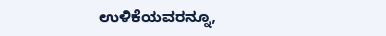ಉಳಿಕೆಯವರನ್ನೂ,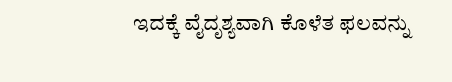ಇದಕ್ಕೆ ವೈದೃಶ್ಯವಾಗಿ ಕೊಳೆತ ಫಲವನ್ನು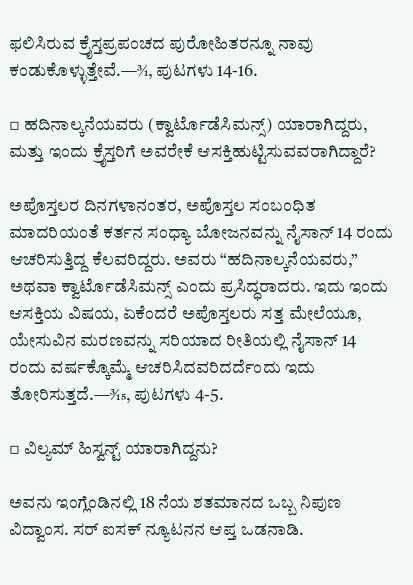ಫಲಿಸಿರುವ ಕ್ರೈಸ್ತಪ್ರಪಂಚದ ಪುರೋಹಿತರನ್ನೂ ನಾವು ಕಂಡುಕೊಳ್ಳುತ್ತೇವೆ.—3⁄1, ಪುಟಗಳು 14-16.

▫ ಹದಿನಾಲ್ಕನೆಯವರು (ಕ್ವಾರ್ಟೊಡೆಸಿಮನ್ಸ್‌) ಯಾರಾಗಿದ್ದರು, ಮತ್ತು ಇಂದು ಕ್ರೈಸ್ತರಿಗೆ ಅವರೇಕೆ ಆಸಕ್ತಿಹುಟ್ಟಿಸುವವರಾಗಿದ್ದಾರೆ?

ಅಪೊಸ್ತಲರ ದಿನಗಳಾನಂತರ, ಅಪೊಸ್ತಲ ಸಂಬಂಧಿತ ಮಾದರಿಯಂತೆ ಕರ್ತನ ಸಂಧ್ಯಾ ಬೋಜನವನ್ನು ನೈಸಾನ್‌ 14 ರಂದು ಆಚರಿಸುತ್ತಿದ್ದ ಕೆಲವರಿದ್ದರು. ಅವರು “ಹದಿನಾಲ್ಕನೆಯವರು,” ಅಥವಾ ಕ್ವಾರ್ಟೊಡೆಸಿಮನ್ಸ್‌ ಎಂದು ಪ್ರಸಿದ್ಧರಾದರು. ಇದು ಇಂದು ಆಸಕ್ತಿಯ ವಿಷಯ, ಏಕೆಂದರೆ ಅಪೊಸ್ತಲರು ಸತ್ತ ಮೇಲೆಯೂ, ಯೇಸುವಿನ ಮರಣವನ್ನು ಸರಿಯಾದ ರೀತಿಯಲ್ಲಿ ನೈಸಾನ್‌ 14 ರಂದು ವರ್ಷಕ್ಕೊಮ್ಮೆ ಆಚರಿಸಿದವರಿದರ್ದೆಂದು ಇದು ತೋರಿಸುತ್ತದೆ.—3⁄15, ಪುಟಗಳು 4-5.

▫ ವಿಲ್ಯಮ್‌ ಹಿಸ್ವನ್ಟ್‌ ಯಾರಾಗಿದ್ದನು?

ಅವನು ಇಂಗ್ಲೆಂಡಿನಲ್ಲಿ 18 ನೆಯ ಶತಮಾನದ ಒಬ್ಬ ನಿಪುಣ ವಿದ್ವಾಂಸ. ಸರ್‌ ಐಸಕ್‌ ನ್ಯೂಟನನ ಆಪ್ತ ಒಡನಾಡಿ.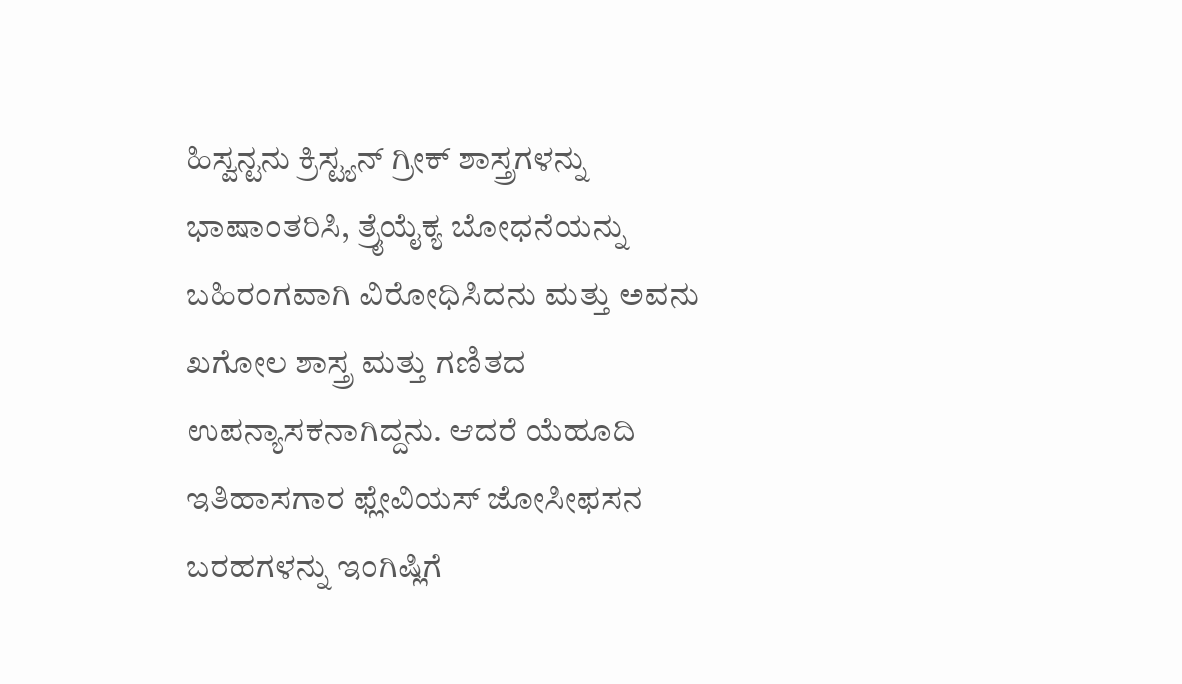ಹಿಸ್ವನ್ಟನು ಕ್ರಿಸ್ಟ್ಯನ್‌ ಗ್ರೀಕ್‌ ಶಾಸ್ತ್ರಗಳನ್ನು ಭಾಷಾಂತರಿಸಿ, ತ್ರೈಯೈಕ್ಯ ಬೋಧನೆಯನ್ನು ಬಹಿರಂಗವಾಗಿ ವಿರೋಧಿಸಿದನು ಮತ್ತು ಅವನು ಖಗೋಲ ಶಾಸ್ತ್ರ ಮತ್ತು ಗಣಿತದ ಉಪನ್ಯಾಸಕನಾಗಿದ್ದನು. ಆದರೆ ಯೆಹೂದಿ ಇತಿಹಾಸಗಾರ ಫ್ಲೇವಿಯಸ್‌ ಜೋಸೀಫಸನ ಬರಹಗಳನ್ನು ಇಂಗಿಷ್ಲಿಗೆ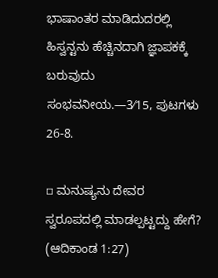ಭಾಷಾಂತರ ಮಾಡಿದುದರಲ್ಲಿ ಹಿಸ್ವನ್ಟನು ಹೆಚ್ಚಿನದಾಗಿ ಜ್ಞಾಪಕಕ್ಕೆ ಬರುವುದು ಸಂಭವನೀಯ.—3⁄15, ಪುಟಗಳು 26-8.

▫ ಮನುಷ್ಯನು ದೇವರ ಸ್ವರೂಪದಲ್ಲಿ ಮಾಡಲ್ಪಟ್ಟದ್ದು ಹೇಗೆ? (ಆದಿಕಾಂಡ 1:27)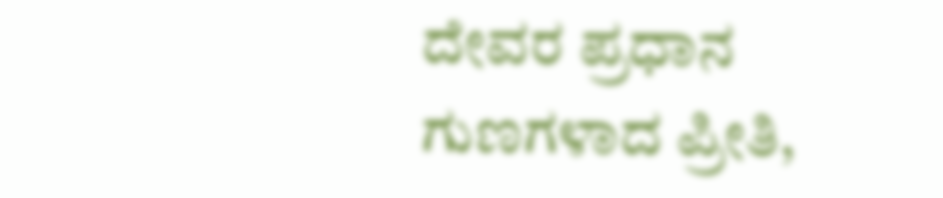ದೇವರ ಪ್ರಧಾನ ಗುಣಗಳಾದ ಪ್ರೀತಿ,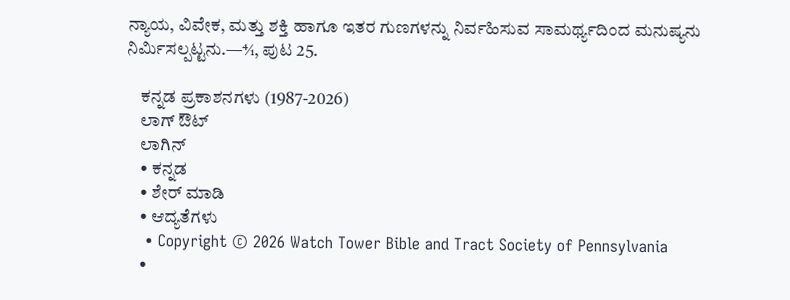ನ್ಯಾಯ, ವಿವೇಕ, ಮತ್ತು ಶಕ್ತಿ ಹಾಗೂ ಇತರ ಗುಣಗಳನ್ನು ನಿರ್ವಹಿಸುವ ಸಾಮರ್ಥ್ಯದಿಂದ ಮನುಷ್ಯನು ನಿರ್ಮಿಸಲ್ಪಟ್ಟನು.—4⁄1, ಪುಟ 25.

    ಕನ್ನಡ ಪ್ರಕಾಶನಗಳು (1987-2026)
    ಲಾಗ್ ಔಟ್
    ಲಾಗಿನ್
    • ಕನ್ನಡ
    • ಶೇರ್ ಮಾಡಿ
    • ಆದ್ಯತೆಗಳು
    • Copyright © 2026 Watch Tower Bible and Tract Society of Pennsylvania
    •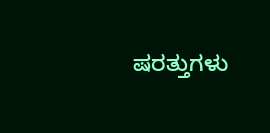ಷರತ್ತುಗಳು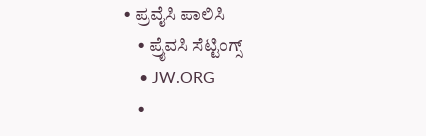• ಪ್ರವೈಸಿ ಪಾಲಿಸಿ
    • ಪ್ರೈವಸಿ ಸೆಟ್ಟಿಂಗ್ಸ್
    • JW.ORG
    •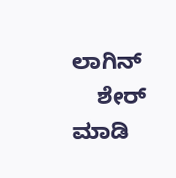ಲಾಗಿನ್
    ಶೇರ್ ಮಾಡಿ